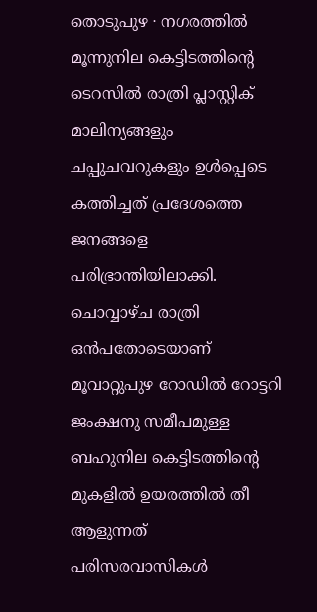തൊടുപുഴ ∙ നഗരത്തിൽ മൂന്നുനില കെട്ടിടത്തിന്റെ ടെറസിൽ രാത്രി പ്ലാസ്റ്റിക് മാലിന്യങ്ങളും ചപ്പുചവറുകളും ഉൾപ്പെടെ കത്തിച്ചത് പ്രദേശത്തെ ജനങ്ങളെ പരിഭ്രാന്തിയിലാക്കി. ചൊവ്വാഴ്ച രാത്രി ഒൻപതോടെയാണ് മൂവാറ്റുപുഴ റോഡിൽ റോട്ടറി ജംക്ഷനു സമീപമുള്ള ബഹുനില കെട്ടിടത്തിന്റെ മുകളിൽ ഉയരത്തിൽ തീ ആളുന്നത് പരിസരവാസികൾ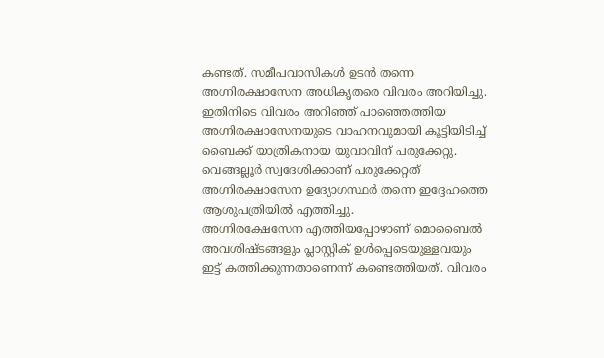കണ്ടത്. സമീപവാസികൾ ഉടൻ തന്നെ അഗ്നിരക്ഷാസേന അധികൃതരെ വിവരം അറിയിച്ചു. ഇതിനിടെ വിവരം അറിഞ്ഞ് പാഞ്ഞെത്തിയ അഗ്നിരക്ഷാസേനയുടെ വാഹനവുമായി കൂട്ടിയിടിച്ച് ബൈക്ക് യാത്രികനായ യുവാവിന് പരുക്കേറ്റു. വെങ്ങല്ലൂർ സ്വദേശിക്കാണ് പരുക്കേറ്റത് അഗ്നിരക്ഷാസേന ഉദ്യോഗസ്ഥർ തന്നെ ഇദ്ദേഹത്തെ ആശുപത്രിയിൽ എത്തിച്ചു.
അഗ്നിരക്ഷേസേന എത്തിയപ്പോഴാണ് മൊബൈൽ അവശിഷ്ടങ്ങളും പ്ലാസ്റ്റിക് ഉൾപ്പെടെയുള്ളവയും ഇട്ട് കത്തിക്കുന്നതാണെന്ന് കണ്ടെത്തിയത്. വിവരം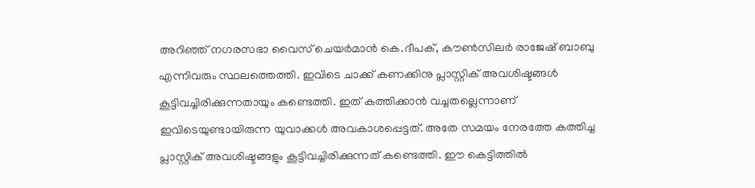അറിഞ്ഞ് നഗരസഭാ വൈസ് ചെയർമാൻ കെ.ദീപക്, കൗൺസിലർ രാജേഷ് ബാബു എന്നിവരും സ്ഥലത്തെത്തി. ഇവിടെ ചാക്ക് കണക്കിനു പ്ലാസ്റ്റിക് അവശിഷ്ടങ്ങൾ കൂട്ടിവച്ചിരിക്കുന്നതായും കണ്ടെത്തി. ഇത് കത്തിക്കാൻ വച്ചതല്ലെന്നാണ് ഇവിടെയുണ്ടായിരുന്ന യുവാക്കൾ അവകാശപ്പെട്ടത്. അതേ സമയം നേരത്തേ കത്തിച്ച പ്ലാസ്റ്റിക് അവശിഷ്ടങ്ങളും കൂട്ടിവച്ചിരിക്കുന്നത് കണ്ടെത്തി. ഈ കെട്ടിത്തിൽ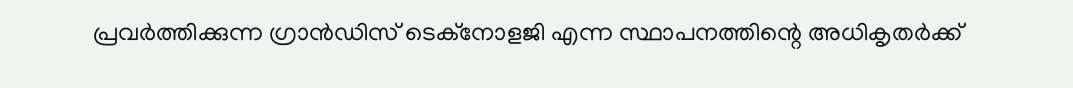പ്രവർത്തിക്കുന്ന ഗ്രാൻഡിസ് ടെക്നോളജി എന്ന സ്ഥാപനത്തിന്റെ അധികൃതർക്ക്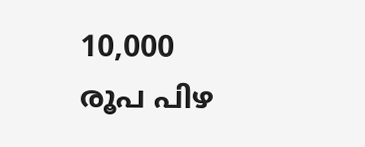10,000 രൂപ പിഴ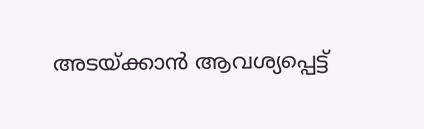അടയ്ക്കാൻ ആവശ്യപ്പെട്ട്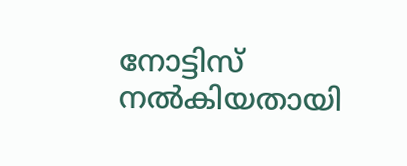നോട്ടിസ് നൽകിയതായി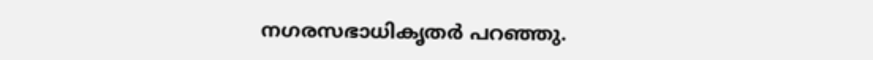നഗരസഭാധികൃതർ പറഞ്ഞു.